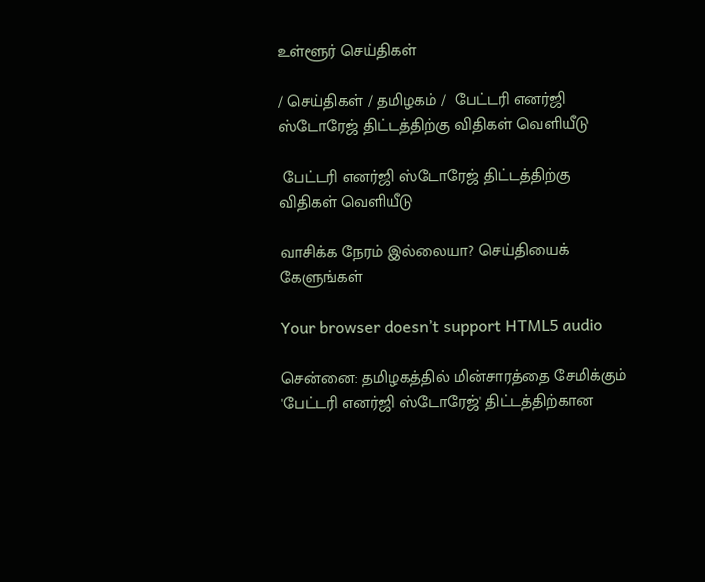உள்ளூர் செய்திகள்

/ செய்திகள் / தமிழகம் /  பேட்டரி எனர்ஜி ஸ்டோரேஜ் திட்டத்திற்கு விதிகள் வெளியீடு

 பேட்டரி எனர்ஜி ஸ்டோரேஜ் திட்டத்திற்கு விதிகள் வெளியீடு

வாசிக்க நேரம் இல்லையா? செய்தியைக் கேளுங்கள்

Your browser doesn’t support HTML5 audio

சென்னை: தமிழகத்தில் மின்சாரத்தை சேமிக்கும் 'பேட்டரி எனர்ஜி ஸ்டோரேஜ்' திட்டத்திற்கான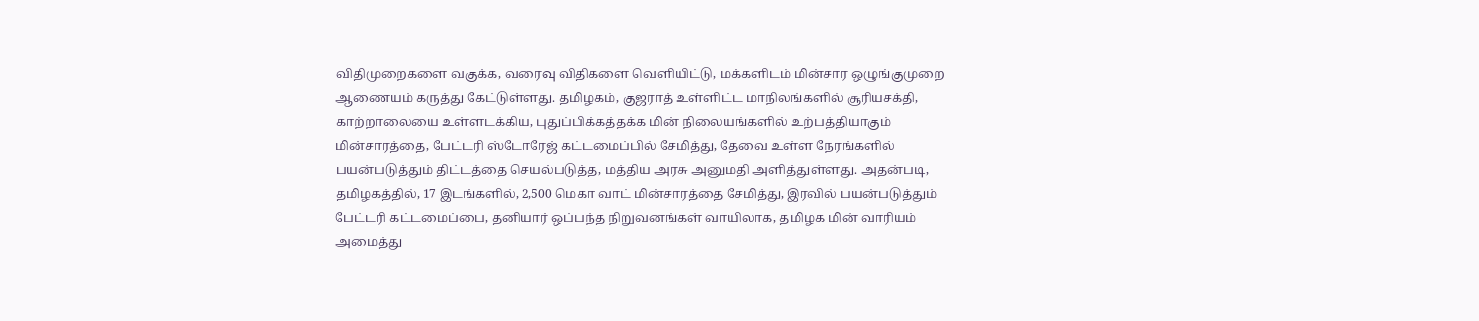விதிமுறைகளை வகுக்க, வரைவு விதிகளை வெளியிட்டு, மக்களிடம் மின்சார ஒழுங்குமுறை ஆணையம் கருத்து கேட்டுள்ளது. தமிழகம், குஜராத் உள்ளிட்ட மாநிலங்களில் சூரியசக்தி, காற்றாலையை உள்ளடக்கிய, புதுப்பிக்கத்தக்க மின் நிலையங்களில் உற்பத்தியாகும் மின்சாரத்தை, பேட்டரி ஸ்டோரேஜ் கட்டமைப்பில் சேமித்து, தேவை உள்ள நேரங்களில் பயன்படுத்தும் திட்டத்தை செயல்படுத்த, மத்திய அரசு அனுமதி அளித்துள்ளது. அதன்படி, தமிழகத்தில், 17 இடங்களில், 2,500 மெகா வாட் மின்சாரத்தை சேமித்து, இரவில் பயன்படுத்தும் பேட்டரி கட்டமைப்பை, தனியார் ஒப்பந்த நிறுவனங்கள் வாயிலாக, தமிழக மின் வாரியம் அமைத்து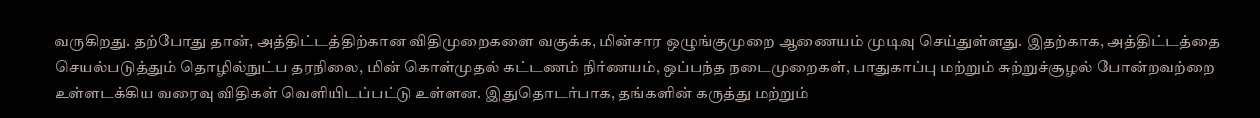வருகிறது. தற்போது தான், அத்திட்டத்திற்கான விதிமுறைகளை வகுக்க, மின்சார ஒழுங்குமுறை ஆணையம் முடிவு செய்துள்ளது. இதற்காக, அத்திட்டத்தை செயல்படுத்தும் தொழில்நுட்ப தரநிலை, மின் கொள்முதல் கட்டணம் நிர்ணயம், ஒப்பந்த நடைமுறைகள், பாதுகாப்பு மற்றும் சுற்றுச்சூழல் போன்றவற்றை உள்ளடக்கிய வரைவு விதிகள் வெளியிடப்பட்டு உள்ளன. இதுதொடர்பாக, தங்களின் கருத்து மற்றும்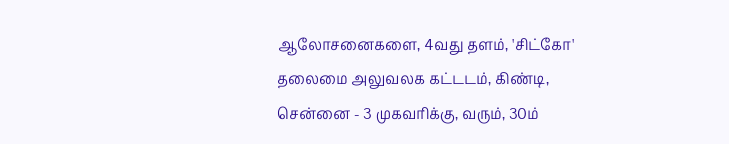ஆலோசனைகளை, 4வது தளம், 'சிட்கோ' தலைமை அலுவலக கட்டடம், கிண்டி, சென்னை - 3 முகவரிக்கு, வரும், 30ம்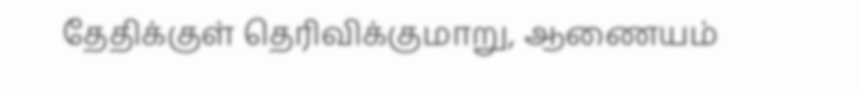தேதிக்குள் தெரிவிக்குமாறு, ஆணையம்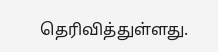தெரிவித்துள்ளது.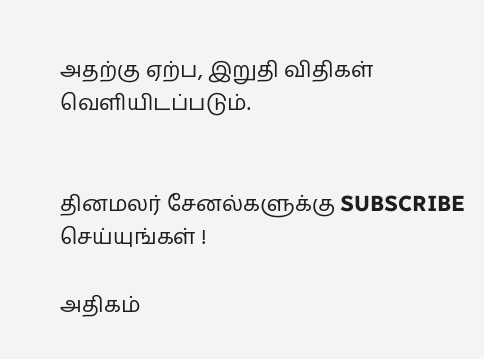அதற்கு ஏற்ப, இறுதி விதிகள் வெளியிடப்படும்.


தினமலர் சேனல்களுக்கு SUBSCRIBE செய்யுங்கள் !

அதிகம்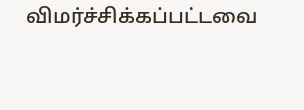விமர்ச்சிக்கப்பட்டவை